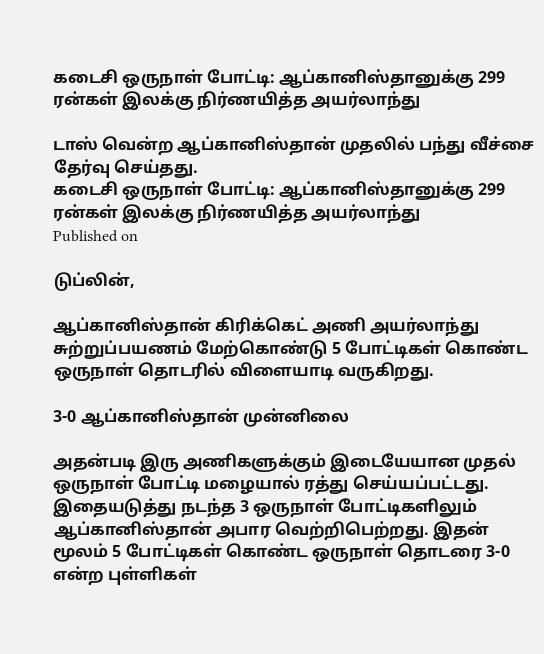கடைசி ஒருநாள் போட்டி: ஆப்கானிஸ்தானுக்கு 299 ரன்கள் இலக்கு நிர்ணயித்த அயர்லாந்து

டாஸ் வென்ற ஆப்கானிஸ்தான் முதலில் பந்து வீச்சை தேர்வு செய்தது.
கடைசி ஒருநாள் போட்டி: ஆப்கானிஸ்தானுக்கு 299 ரன்கள் இலக்கு நிர்ணயித்த அயர்லாந்து
Published on

டுப்லின்,

ஆப்கானிஸ்தான் கிரிக்கெட் அணி அயர்லாந்து சுற்றுப்பயணம் மேற்கொண்டு 5 போட்டிகள் கொண்ட ஒருநாள் தொடரில் விளையாடி வருகிறது.

3-0 ஆப்கானிஸ்தான் முன்னிலை

அதன்படி இரு அணிகளுக்கும் இடையேயான முதல் ஒருநாள் போட்டி மழையால் ரத்து செய்யப்பட்டது. இதையடுத்து நடந்த 3 ஒருநாள் போட்டிகளிலும் ஆப்கானிஸ்தான் அபார வெற்றிபெற்றது. இதன் மூலம் 5 போட்டிகள் கொண்ட ஒருநாள் தொடரை 3-0 என்ற புள்ளிகள்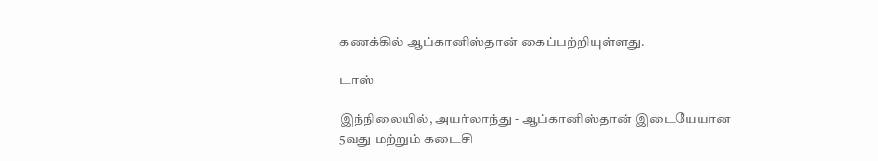கணக்கில் ஆப்கானிஸ்தான் கைப்பற்றியுள்ளது.

டாஸ்

இந்நிலையில், அயர்லாந்து - ஆப்கானிஸ்தான் இடையேயான 5வது மற்றும் கடைசி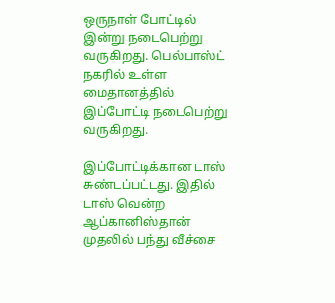ஒருநாள் போட்டில் இன்று நடைபெற்று வருகிறது. பெல்பாஸ்ட் நகரில் உள்ள மைதானத்தில் இப்போட்டி நடைபெற்று வருகிறது.

இப்போட்டிக்கான டாஸ் சுண்டப்பட்டது. இதில் டாஸ் வென்ற ஆப்கானிஸ்தான் முதலில் பந்து வீச்சை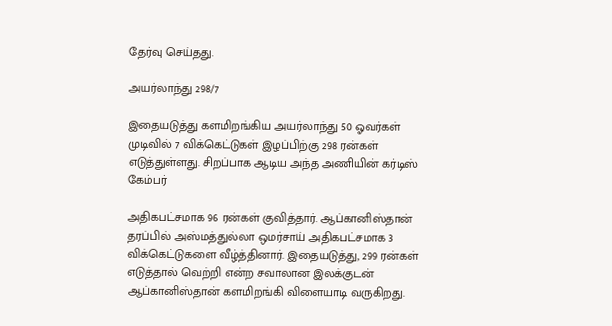தேர்வு செய்தது.

அயர்லாந்து 298/7

இதையடுத்து களமிறங்கிய அயர்லாந்து 50 ஓவர்கள் முடிவில் 7 விக்கெட்டுகள் இழப்பிற்கு 298 ரன்கள் எடுத்துள்ளது. சிறப்பாக ஆடிய அந்த அணியின் கர்டிஸ் கேம்பர்

அதிகபட்சமாக 96 ரன்கள் குவித்தார். ஆப்கானிஸ்தான் தரப்பில் அஸ்மத்துல்லா ஒமர்சாய் அதிகபட்சமாக 3 விக்கெட்டுகளை வீழ்த்தினார். இதையடுத்து, 299 ரன்கள் எடுத்தால் வெற்றி என்ற சவாலான இலக்குடன் ஆப்கானிஸ்தான் களமிறங்கி விளையாடி வருகிறது.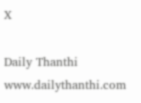X

Daily Thanthi
www.dailythanthi.com